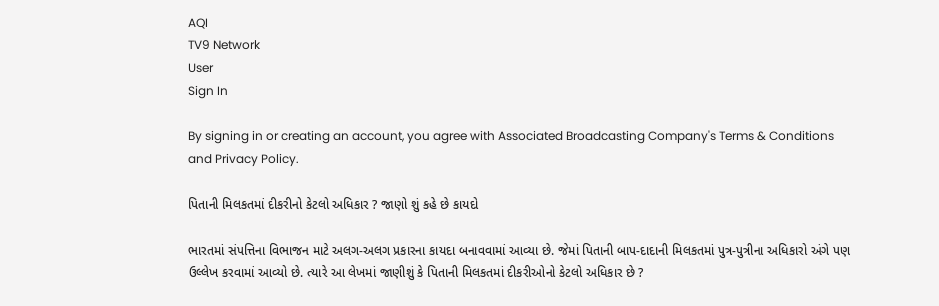AQI
TV9 Network
User
Sign In

By signing in or creating an account, you agree with Associated Broadcasting Company's Terms & Conditions and Privacy Policy.

પિતાની મિલકતમાં દીકરીનો કેટલો અધિકાર ? જાણો શું કહે છે કાયદો

ભારતમાં સંપત્તિના વિભાજન માટે અલગ-અલગ પ્રકારના કાયદા બનાવવામાં આવ્યા છે. જેમાં પિતાની બાપ-દાદાની મિલકતમાં પુત્ર-પુત્રીના અધિકારો અંગે પણ ઉલ્લેખ કરવામાં આવ્યો છે. ત્યારે આ લેખમાં જાણીશું કે પિતાની મિલકતમાં દીકરીઓનો કેટલો અધિકાર છે ?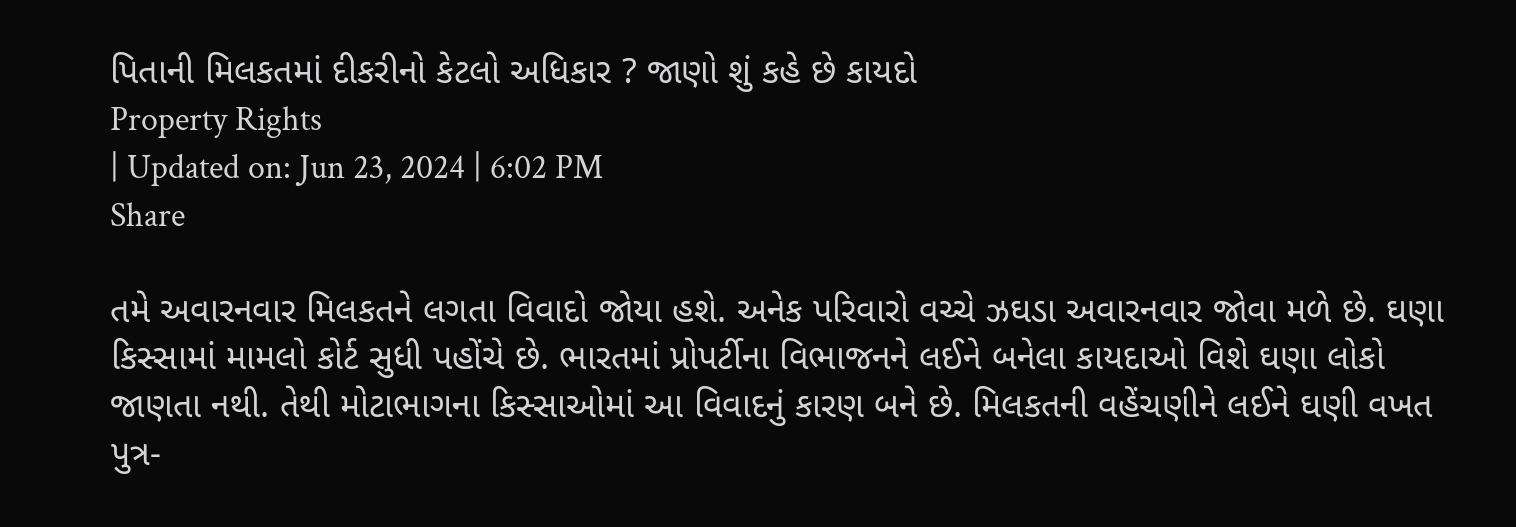પિતાની મિલકતમાં દીકરીનો કેટલો અધિકાર ? જાણો શું કહે છે કાયદો
Property Rights
| Updated on: Jun 23, 2024 | 6:02 PM
Share

તમે અવારનવાર મિલકતને લગતા વિવાદો જોયા હશે. અનેક પરિવારો વચ્ચે ઝઘડા અવારનવાર જોવા મળે છે. ઘણા કિસ્સામાં મામલો કોર્ટ સુધી પહોંચે છે. ભારતમાં પ્રોપર્ટીના વિભાજનને લઈને બનેલા કાયદાઓ વિશે ઘણા લોકો જાણતા નથી. તેથી મોટાભાગના કિસ્સાઓમાં આ વિવાદનું કારણ બને છે. મિલકતની વહેંચણીને લઈને ઘણી વખત પુત્ર-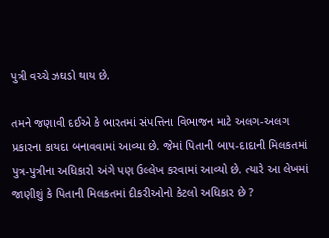પુત્રી વચ્ચે ઝઘડો થાય છે.

તમને જણાવી દઈએ કે ભારતમાં સંપત્તિના વિભાજન માટે અલગ-અલગ પ્રકારના કાયદા બનાવવામાં આવ્યા છે. જેમાં પિતાની બાપ-દાદાની મિલકતમાં પુત્ર-પુત્રીના અધિકારો અંગે પણ ઉલ્લેખ કરવામાં આવ્યો છે. ત્યારે આ લેખમાં જાણીશું કે પિતાની મિલકતમાં દીકરીઓનો કેટલો અધિકાર છે ?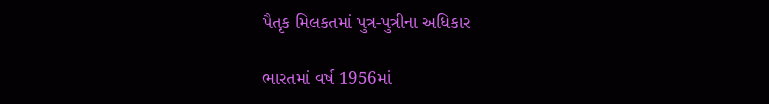પૈતૃક મિલકતમાં પુત્ર-પુત્રીના અધિકાર

ભારતમાં વર્ષ 1956માં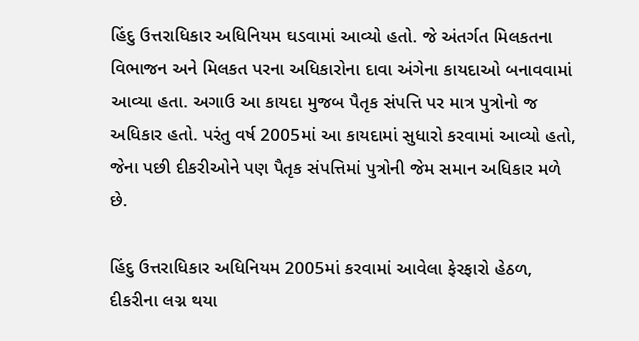હિંદુ ઉત્તરાધિકાર અધિનિયમ ઘડવામાં આવ્યો હતો. જે અંતર્ગત મિલકતના વિભાજન અને મિલકત પરના અધિકારોના દાવા અંગેના કાયદાઓ બનાવવામાં આવ્યા હતા. અગાઉ આ કાયદા મુજબ પૈતૃક સંપત્તિ પર માત્ર પુત્રોનો જ અધિકાર હતો. પરંતુ વર્ષ 2005માં આ કાયદામાં સુધારો કરવામાં આવ્યો હતો, જેના પછી દીકરીઓને પણ પૈતૃક સંપત્તિમાં પુત્રોની જેમ સમાન અધિકાર મળે છે.

હિંદુ ઉત્તરાધિકાર અધિનિયમ 2005માં કરવામાં આવેલા ફેરફારો હેઠળ, દીકરીના લગ્ન થયા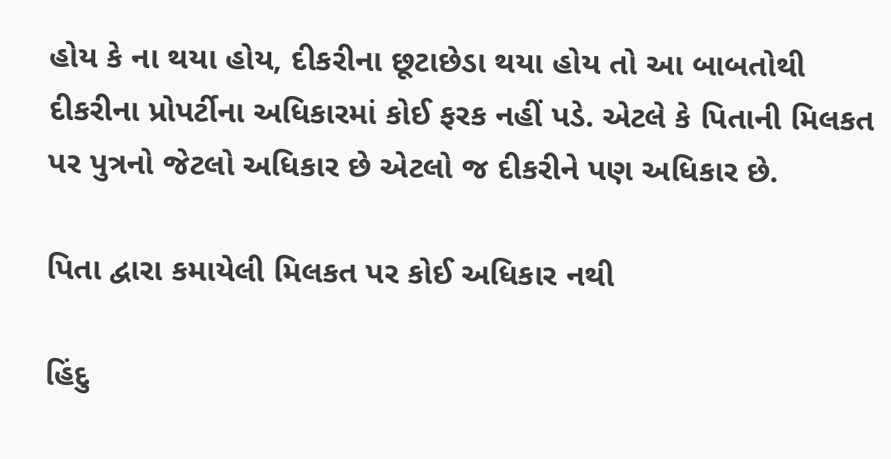હોય કે ના થયા હોય, દીકરીના છૂટાછેડા થયા હોય તો આ બાબતોથી દીકરીના પ્રોપર્ટીના અધિકારમાં કોઈ ફરક નહીં પડે. એટલે કે પિતાની મિલકત પર પુત્રનો જેટલો અધિકાર છે એટલો જ દીકરીને પણ અધિકાર છે.

પિતા દ્વારા કમાયેલી મિલકત પર કોઈ અધિકાર નથી

હિંદુ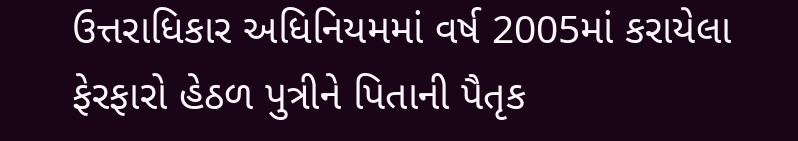ઉત્તરાધિકાર અધિનિયમમાં વર્ષ 2005માં કરાયેલા ફેરફારો હેઠળ પુત્રીને પિતાની પૈતૃક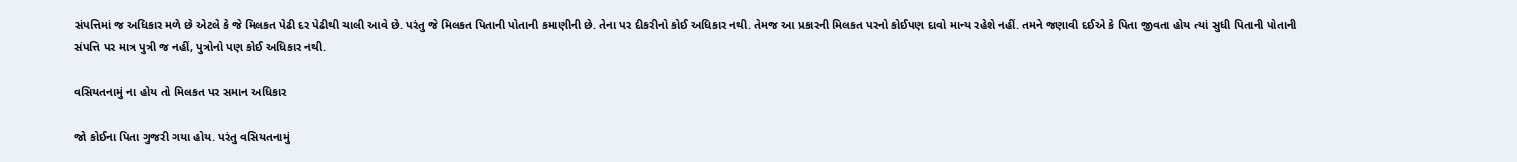સંપત્તિમાં જ અધિકાર મળે છે એટલે કે જે મિલકત પેઢી દર પેઢીથી ચાલી આવે છે. પરંતુ જે મિલકત પિતાની પોતાની કમાણીની છે. તેના પર દીકરીનો કોઈ અધિકાર નથી. તેમજ આ પ્રકારની મિલકત પરનો કોઈપણ દાવો માન્ય રહેશે નહીં. તમને જણાવી દઈએ કે પિતા જીવતા હોય ત્યાં સુધી પિતાની પોતાની સંપત્તિ પર માત્ર પુત્રી જ નહીં, પુત્રોનો પણ કોઈ અધિકાર નથી.

વસિયતનામું ના હોય તો મિલકત પર સમાન અધિકાર

જો કોઈના પિતા ગુજરી ગયા હોય. પરંતુ વસિયતનામું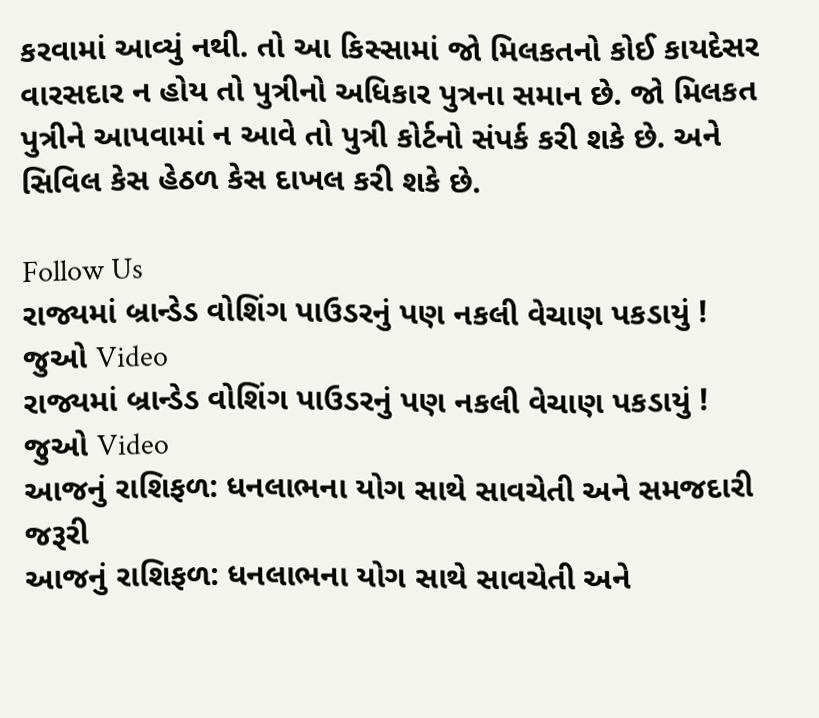કરવામાં આવ્યું નથી. તો આ કિસ્સામાં જો મિલકતનો કોઈ કાયદેસર વારસદાર ન હોય તો પુત્રીનો અધિકાર પુત્રના સમાન છે. જો મિલકત પુત્રીને આપવામાં ન આવે તો પુત્રી કોર્ટનો સંપર્ક કરી શકે છે. અને સિવિલ કેસ હેઠળ કેસ દાખલ કરી શકે છે.

Follow Us
રાજ્યમાં બ્રાન્ડેડ વોશિંગ પાઉડરનું પણ નકલી વેચાણ પકડાયું ! જુઓ Video
રાજ્યમાં બ્રાન્ડેડ વોશિંગ પાઉડરનું પણ નકલી વેચાણ પકડાયું ! જુઓ Video
આજનું રાશિફળ: ધનલાભના યોગ સાથે સાવચેતી અને સમજદારી જરૂરી
આજનું રાશિફળ: ધનલાભના યોગ સાથે સાવચેતી અને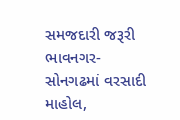સમજદારી જરૂરી
ભાવનગર-સોનગઢમાં વરસાદી માહોલ,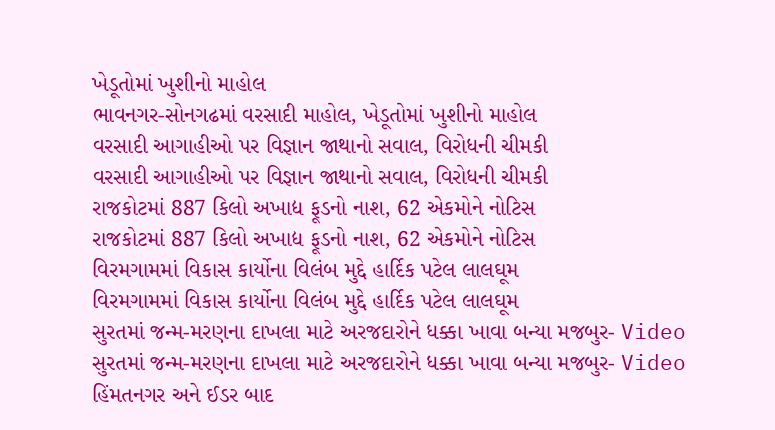ખેડૂતોમાં ખુશીનો માહોલ
ભાવનગર-સોનગઢમાં વરસાદી માહોલ, ખેડૂતોમાં ખુશીનો માહોલ
વરસાદી આગાહીઓ પર વિજ્ઞાન જાથાનો સવાલ, વિરોધની ચીમકી
વરસાદી આગાહીઓ પર વિજ્ઞાન જાથાનો સવાલ, વિરોધની ચીમકી
રાજકોટમાં 887 કિલો અખાદ્ય ફૂડનો નાશ, 62 એકમોને નોટિસ
રાજકોટમાં 887 કિલો અખાદ્ય ફૂડનો નાશ, 62 એકમોને નોટિસ
વિરમગામમાં વિકાસ કાર્યોના વિલંબ મુદ્દે હાર્દિક પટેલ લાલઘૂમ
વિરમગામમાં વિકાસ કાર્યોના વિલંબ મુદ્દે હાર્દિક પટેલ લાલઘૂમ
સુરતમાં જન્મ-મરણના દાખલા માટે અરજદારોને ધક્કા ખાવા બન્યા મજબુર- Video
સુરતમાં જન્મ-મરણના દાખલા માટે અરજદારોને ધક્કા ખાવા બન્યા મજબુર- Video
હિંમતનગર અને ઈડર બાદ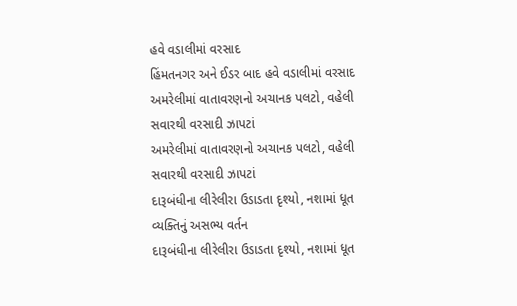હવે વડાલીમાં વરસાદ
હિંમતનગર અને ઈડર બાદ હવે વડાલીમાં વરસાદ
અમરેલીમાં વાતાવરણનો અચાનક પલટો, વહેલી સવારથી વરસાદી ઝાપટાં
અમરેલીમાં વાતાવરણનો અચાનક પલટો, વહેલી સવારથી વરસાદી ઝાપટાં
દારૂબંધીના લીરેલીરા ઉડાડતા દૃશ્યો, નશામાં ધૂત વ્યક્તિનું અસભ્ય વર્તન
દારૂબંધીના લીરેલીરા ઉડાડતા દૃશ્યો, નશામાં ધૂત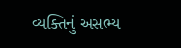વ્યક્તિનું અસભ્ય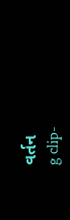વર્તન
g clip-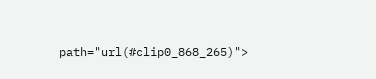path="url(#clip0_868_265)">